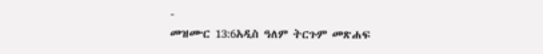-
መዝሙር 13:6አዲስ ዓለም ትርጉም መጽሐፍ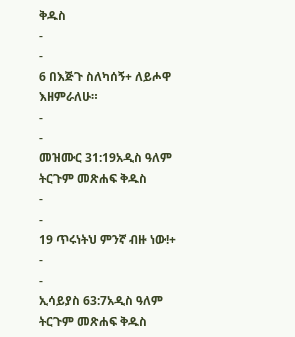ቅዱስ
-
-
6 በእጅጉ ስለካሰኝ+ ለይሖዋ እዘምራለሁ።
-
-
መዝሙር 31:19አዲስ ዓለም ትርጉም መጽሐፍ ቅዱስ
-
-
19 ጥሩነትህ ምንኛ ብዙ ነው!+
-
-
ኢሳይያስ 63:7አዲስ ዓለም ትርጉም መጽሐፍ ቅዱስ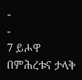-
-
7 ይሖዋ በምሕረቱና ታላቅ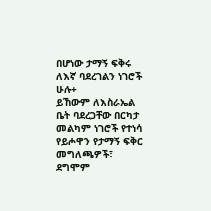በሆነው ታማኝ ፍቅሩ
ለእኛ ባደረገልን ነገሮች ሁሉ+
ይኸውም ለእስራኤል ቤት ባደረጋቸው በርካታ መልካም ነገሮች የተነሳ
የይሖዋን የታማኝ ፍቅር መግለጫዎች፣
ደግሞም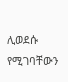ሊወደሱ የሚገባቸውን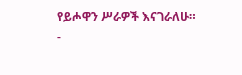የይሖዋን ሥራዎች እናገራለሁ።
-